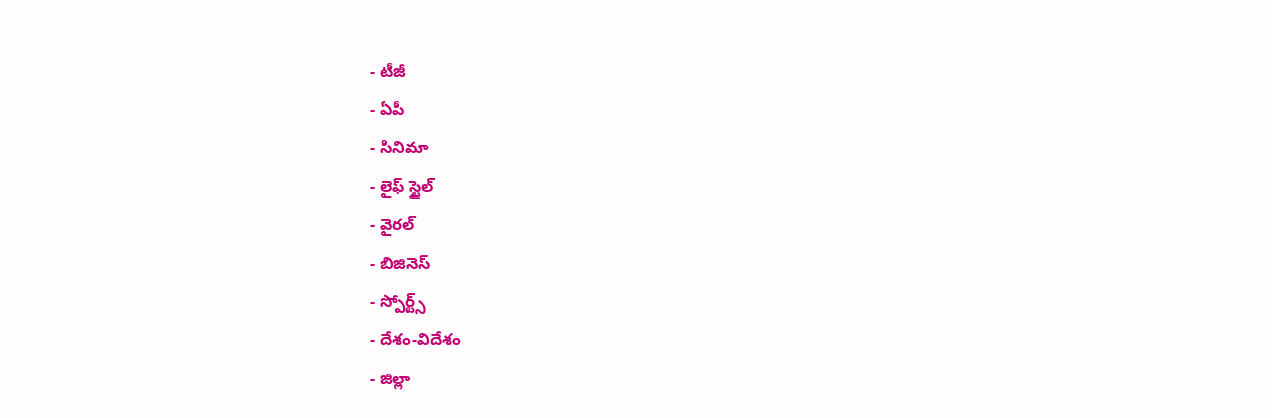- టీజీ
- ఏపీ
- సినిమా
- లైఫ్ స్టైల్
- వైరల్
- బిజినెస్
- స్పోర్ట్స్
- దేశం-విదేశం
- జిల్లా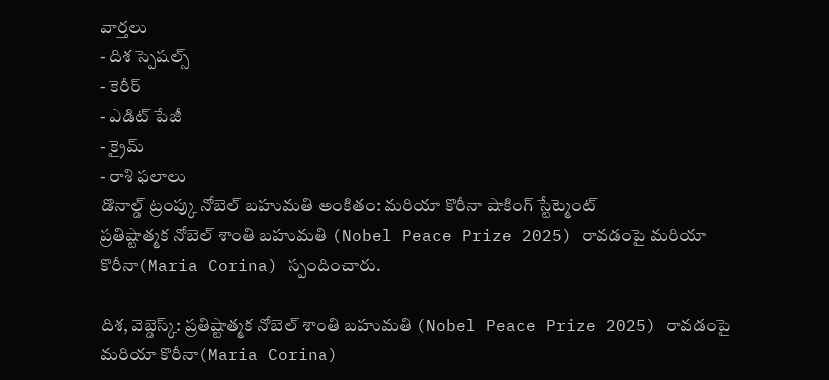వార్తలు
- దిశ స్పెషల్స్
- కెరీర్
- ఎడిట్ పేజీ
- క్రైమ్
- రాశి ఫలాలు
డొనాల్డ్ ట్రంప్కు నోబెల్ బహుమతి అంకితం: మరియా కొరీనా షాకింగ్ స్టేట్మెంట్
ప్రతిష్టాత్మక నోబెల్ శాంతి బహుమతి (Nobel Peace Prize 2025) రావడంపై మరియా కొరీనా(Maria Corina) స్పందించారు.

దిశ, వెబ్డెస్క్: ప్రతిష్టాత్మక నోబెల్ శాంతి బహుమతి (Nobel Peace Prize 2025) రావడంపై మరియా కొరీనా(Maria Corina)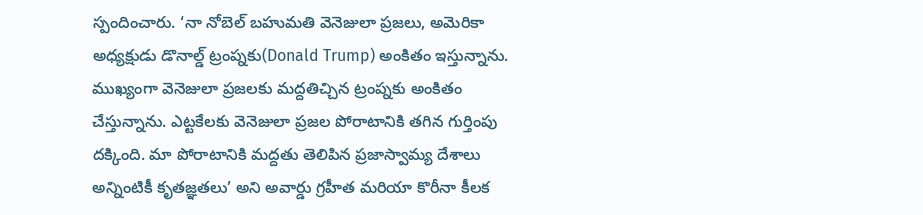స్పందించారు. ‘నా నోబెల్ బహుమతి వెనెజులా ప్రజలు, అమెరికా అధ్యక్షుడు డొనాల్డ్ ట్రంప్నకు(Donald Trump) అంకితం ఇస్తున్నాను. ముఖ్యంగా వెనెజులా ప్రజలకు మద్దతిచ్చిన ట్రంప్నకు అంకితం చేస్తున్నాను. ఎట్టకేలకు వెనెజులా ప్రజల పోరాటానికి తగిన గుర్తింపు దక్కింది. మా పోరాటానికి మద్దతు తెలిపిన ప్రజాస్వామ్య దేశాలు అన్నింటికీ కృతజ్ఞతలు’ అని అవార్డు గ్రహీత మరియా కొరీనా కీలక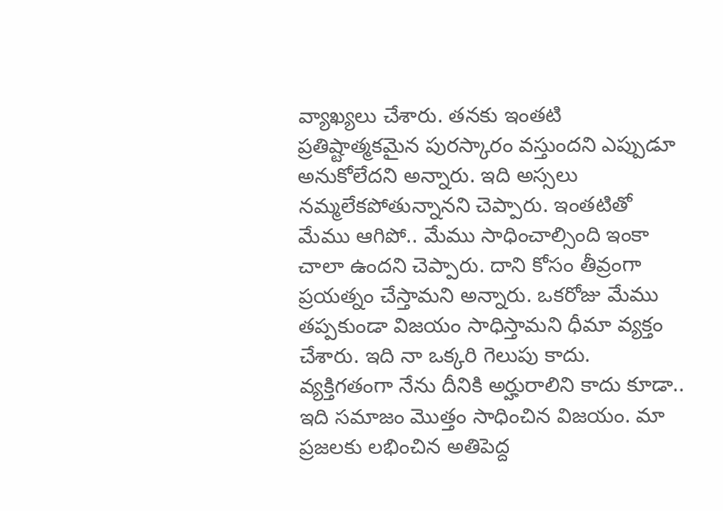వ్యాఖ్యలు చేశారు. తనకు ఇంతటి ప్రతిష్టాత్మకమైన పురస్కారం వస్తుందని ఎప్పుడూ అనుకోలేదని అన్నారు. ఇది అస్సలు నమ్మలేకపోతున్నానని చెప్పారు. ఇంతటితో మేము ఆగిపో.. మేము సాధించాల్సింది ఇంకా చాలా ఉందని చెప్పారు. దాని కోసం తీవ్రంగా ప్రయత్నం చేస్తామని అన్నారు. ఒకరోజు మేము తప్పకుండా విజయం సాధిస్తామని ధీమా వ్యక్తం చేశారు. ఇది నా ఒక్కరి గెలుపు కాదు. వ్యక్తిగతంగా నేను దీనికి అర్హురాలిని కాదు కూడా.. ఇది సమాజం మొత్తం సాధించిన విజయం. మా ప్రజలకు లభించిన అతిపెద్ద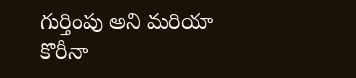గుర్తింపు అని మరియా కొరీనా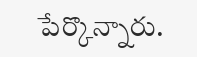పేర్కొన్నారు.